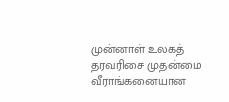முன்னாள் உலகத் தரவரிசை முதன்மை வீராங்கனையான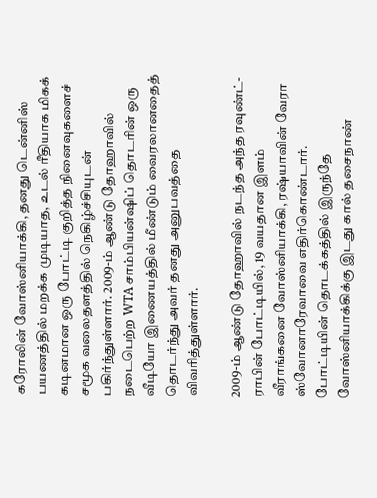கரோலின் வோஸ்னியாக்கி, தனது டென்னிஸ் பயணத்தில் மறக்க முடியாத, உடல் ரீதியாக மிகக் கடினமான ஒரு போட்டி குறித்த நினைவுகளைச் சமூக வலைதளத்தில் நெகிழ்ச்சியுடன் பகிர்ந்துள்ளார். 2009-ம் ஆண்டு தோஹாவில் நடைபெற்ற WTA சாம்பியன்ஷிப் தொடரின் ஒரு வீடியோ இணையத்தில் மீண்டும் வைரலானதைத் தொடர்ந்து அவர் தனது அனுபவத்தை விவரித்துள்ளார்.

2009-ம் ஆண்டு தோஹாவில் நடந்த அந்த ரவுண்ட்-ராபின் போட்டியில், 19 வயதான இளம் வீராங்கனை வோஸ்னியாக்கி, ரஷ்யாவின் வேரா ஸ்வோனாரேவாவை எதிர்கொண்டார். போட்டியின் தொடக்கத்தில் இருந்தே வோஸ்னியாக்கிக்கு இடது கால் தசைநாண்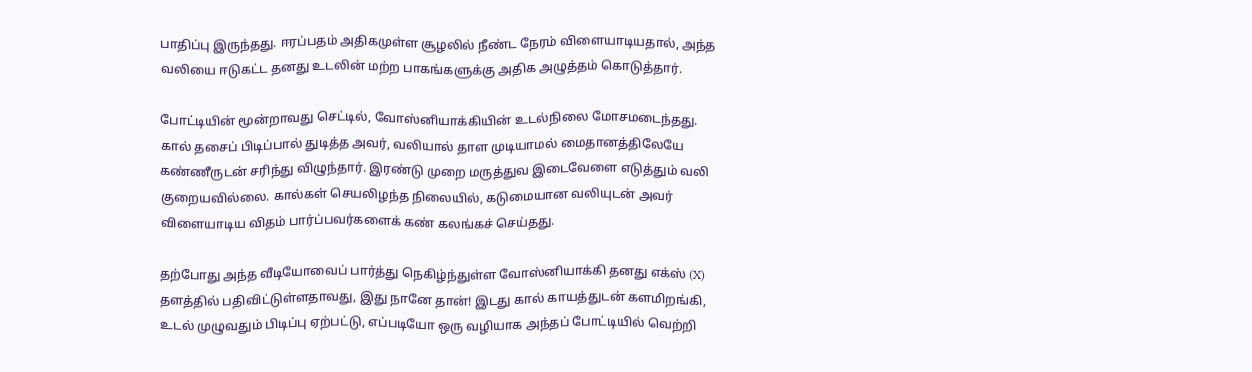பாதிப்பு இருந்தது. ஈரப்பதம் அதிகமுள்ள சூழலில் நீண்ட நேரம் விளையாடியதால், அந்த வலியை ஈடுகட்ட தனது உடலின் மற்ற பாகங்களுக்கு அதிக அழுத்தம் கொடுத்தார்.

போட்டியின் மூன்றாவது செட்டில், வோஸ்னியாக்கியின் உடல்நிலை மோசமடைந்தது. கால் தசைப் பிடிப்பால் துடித்த அவர், வலியால் தாள முடியாமல் மைதானத்திலேயே கண்ணீருடன் சரிந்து விழுந்தார். இரண்டு முறை மருத்துவ இடைவேளை எடுத்தும் வலி குறையவில்லை. கால்கள் செயலிழந்த நிலையில், கடுமையான வலியுடன் அவர் விளையாடிய விதம் பார்ப்பவர்களைக் கண் கலங்கச் செய்தது.

தற்போது அந்த வீடியோவைப் பார்த்து நெகிழ்ந்துள்ள வோஸ்னியாக்கி தனது எக்ஸ் (X) தளத்தில் பதிவிட்டுள்ளதாவது, இது நானே தான்! இடது கால் காயத்துடன் களமிறங்கி, உடல் முழுவதும் பிடிப்பு ஏற்பட்டு, எப்படியோ ஒரு வழியாக அந்தப் போட்டியில் வெற்றி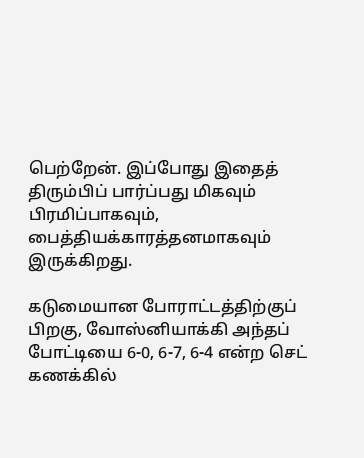பெற்றேன். இப்போது இதைத் திரும்பிப் பார்ப்பது மிகவும் பிரமிப்பாகவும், பைத்தியக்காரத்தனமாகவும் இருக்கிறது.

கடுமையான போராட்டத்திற்குப் பிறகு, வோஸ்னியாக்கி அந்தப் போட்டியை 6-0, 6-7, 6-4 என்ற செட் கணக்கில்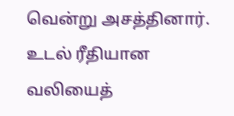வென்று அசத்தினார். உடல் ரீதியான வலியைத்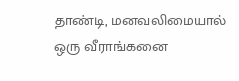தாண்டி, மனவலிமையால் ஒரு வீராங்கனை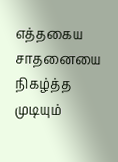எத்தகைய சாதனையை நிகழ்த்த முடியும்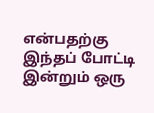என்பதற்கு இந்தப் போட்டி இன்றும் ஒரு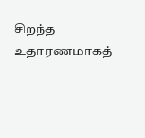சிறந்த உதாரணமாகத்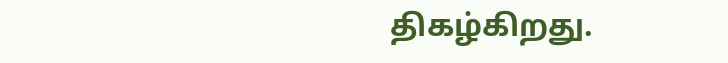திகழ்கிறது.